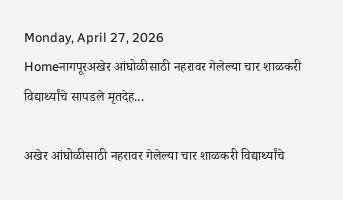Monday, April 27, 2026
Homeनागपूरअखेर आंघोळीसाठी नहरावर गेलेल्या चार शाळकरी विद्यार्थ्यांचे सापडले मृतदेह...

अखेर आंघोळीसाठी नहरावर गेलेल्या चार शाळकरी विद्यार्थ्यांचे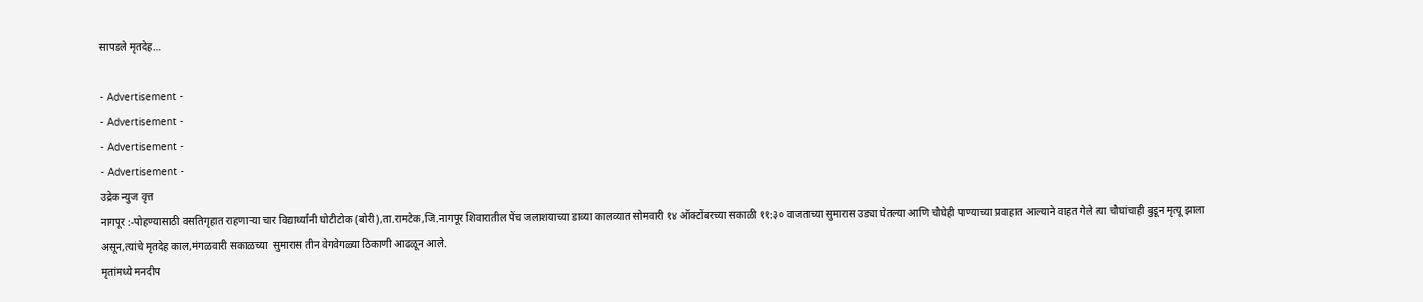सापडले मृतदेह…

- Advertisement -
- Advertisement -
- Advertisement -
- Advertisement -
उद्रेक न्युज वृत्त
नागपूर :-पोहण्यासाठी वसतिगृहात राहणाऱ्या चार विद्यार्थ्यांनी घोटीटोक (बोरी),ता.रामटेक,जि.नागपूर शिवारातील पेंच जलाशयाच्या डाव्या कालव्यात सोमवारी १४ ऑक्टोंबरच्या सकाळी ११:३० वाजताच्या सुमारास उड्या घेतल्या आणि चौघेही पाण्याच्या प्रवाहात आल्याने वाहत गेले त्या चौघांचाही बुडून मृत्यू झाला असून,त्यांचे मृतदेह काल,मंगळवारी सकाळच्या  सुमारास तीन वेगवेगळ्या ठिकाणी आढळून आले.
मृतांमध्ये मनदीप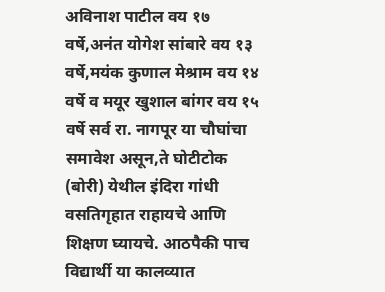अविनाश पाटील वय १७ वर्षे,अनंत योगेश सांबारे वय १३ वर्षे,मयंक कुणाल मेश्राम वय १४ वर्षे व मयूर खुशाल बांगर वय १५ वर्षे सर्व रा. नागपूर या चौघांचा समावेश असून,ते घोटीटोक (बोरी) येथील इंदिरा गांधी वसतिगृहात राहायचे आणि शिक्षण घ्यायचे. आठपैकी पाच विद्यार्थी या कालव्यात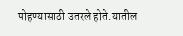पोहण्यासाठी उतरले होते.यातील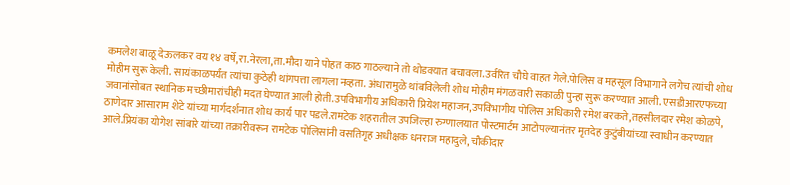कमलेश बाळू देऊलकर वय १४ वर्षे,रा.नेरला,ता.मौदा याने पोहत काठ गाठल्याने तो थोडक्यात बचावला.उर्वरित चौघे वाहत गेले.पोलिस व महसूल विभागाने लगेच त्यांची शोध मोहीम सुरू केली. सायंकाळपर्यंत त्यांचा कुठेही थांगपत्ता लागला नव्हता. अंधारामुळे थांबविलेली शोध मोहीम मंगळवारी सकाळी पुन्हा सुरू करण्यात आली. एसडीआरएफच्या जवानांसोबत स्थानिक मच्छीमारांचीही मदत घेण्यात आली होती.उपविभागीय अधिकारी प्रियेश महाजन,उपविभागीय पोलिस अधिकारी रमेश बरकते,तहसीलदार रमेश कोळपे, ठाणेदार आसाराम शेटे यांच्या मार्गदर्शनात शोध कार्य पार पडले.रामटेक शहरातील उपजिल्हा रुग्णालयात पोस्टमार्टम आटोपल्यानंतर मृतदेह कुटुंबीयांच्या स्वाधीन करण्यात आले.प्रियंका योगेश सांबारे यांच्या तक्रारीवरून रामटेक पोलिसांनी वसतिगृह अधीक्षक धनराज महादुले, चौकीदार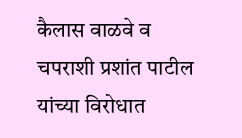कैलास वाळवे व चपराशी प्रशांत पाटील यांच्या विरोधात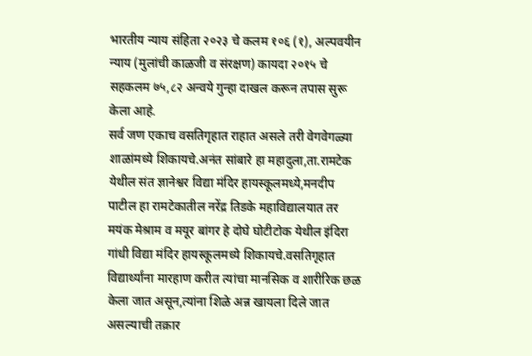भारतीय न्याय संहिता २०२३ चे कलम १०६ (१), अल्पवयीन न्याय (मुलांची काळजी व संरक्षण) कायदा २०१५ चे सहकलम ७५,८२ अन्वये गुन्हा दाखल करून तपास सुरू केला आहे.
सर्व जण एकाच वसतिगृहात राहात असले तरी वेगवेगळ्या शाळांमध्ये शिकायचे.अनंत सांबारे हा महादुला,ता.रामटेक येथील संत ज्ञानेश्वर विद्या मंदिर हायस्कूलमध्ये,मनदीप पाटील हा रामटेकातील नरेंद्र तिडके महाविद्यालयात तर मयंक मेश्राम व मयूर बांगर हे दोघे घोटीटोक येथील इंदिरा गांधी विद्या मंदिर हायस्कूलमध्ये शिकायचे.वसतिगृहात विद्यार्थ्यांना मारहाण करीत त्यांचा मानसिक व शारीरिक छळ केला जात असून,त्यांना शिळे अन्न खायला दिले जात असल्याची तक्रार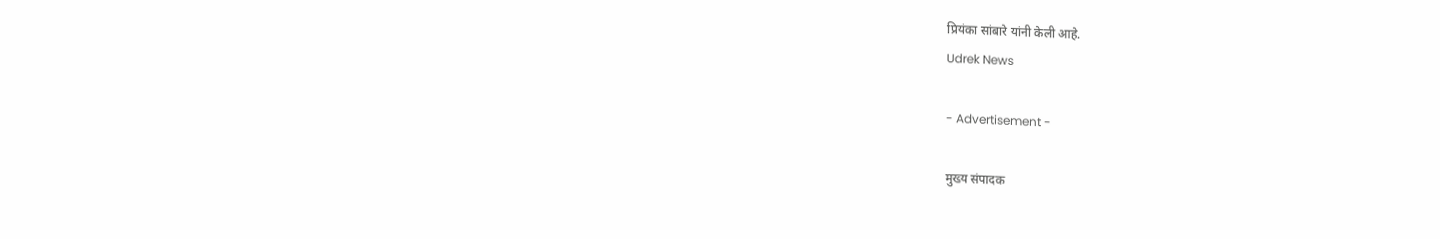प्रियंका सांबारे यांनी केली आहे.
Udrek News

- Advertisement -

मुख्य संपादक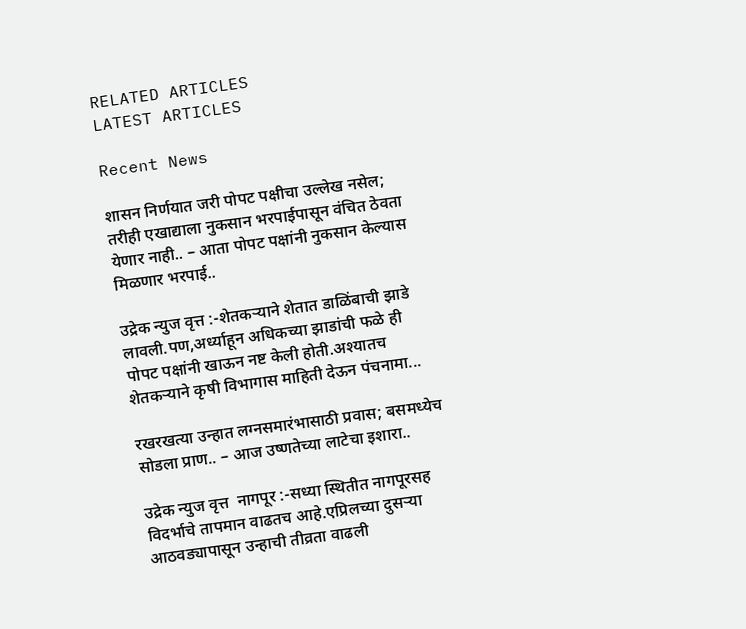RELATED ARTICLES
LATEST ARTICLES

Recent News

शासन निर्णयात जरी पोपट पक्षीचा उल्लेख नसेल; तरीही एखाद्याला नुकसान भरपाईपासून वंचित ठेवता येणार नाही.. – आता पोपट पक्षांनी नुकसान केल्यास मिळणार भरपाई..

उद्रेक न्युज वृत्त :-शेतकऱ्याने शेतात डाळिंबाची झाडे लावली.पण,अर्ध्याहून अधिकच्या झाडांची फळे ही पोपट पक्षांनी खाऊन नष्ट केली होती.अश्यातच शेतकऱ्याने कृषी विभागास माहिती देऊन पंचनामा...

रखरखत्या उन्हात लग्नसमारंभासाठी प्रवास; बसमध्येच सोडला प्राण.. – आज उष्णतेच्या लाटेचा इशारा..

उद्रेक न्युज वृत्त  नागपूर :-सध्या स्थितीत नागपूरसह विदर्भाचे तापमान वाढतच आहे.एप्रिलच्या दुसऱ्या आठवड्यापासून उन्हाची तीव्रता वाढली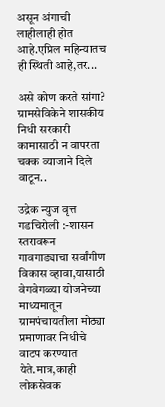असून अंगाची लाहीलाही होत आहे.एप्रिल महिन्यातच ही स्थिती आहे,तर...

असे कोण करते सांगा? ग्रामसेविकेने शासकीय निधी सरकारी कामासाठी न वापरता चक्क व्याजाने दिले वाटून..

उद्रेक न्युज वृत्त  गडचिरोली :-शासन स्तरावरून गावगाड्याचा सर्वांगीण विकास व्हावा,यासाठी वेगवेगळ्या योजनेच्या माध्यमातून ग्रामपंचायतीला मोठ्या प्रमाणावर निधीचे वाटप करण्यात येते.मात्र,काही लोकसेवक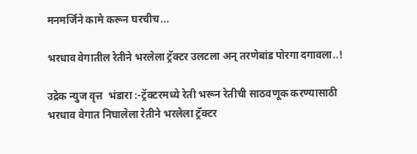मनमर्जिने कामे करून घरचीच...

भरधाव वेगातील रेतीने भरलेला ट्रॅक्टर उलटला अन् तरणेबांड पोरगा दगावला..!

उद्रेक न्युज वृत्त  भंडारा :-ट्रॅक्टरमध्ये रेती भरून रेतीची साठवणूक करण्यासाठी भरधाव वेगात निघालेला रेतीने भरलेला ट्रॅक्टर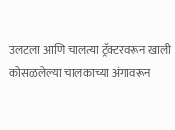उलटला आणि चालत्या ट्रॅक्टरवरून खाली कोसळलेल्या चालकाच्या अंगावरून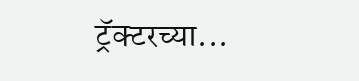ट्रॅक्टरच्या...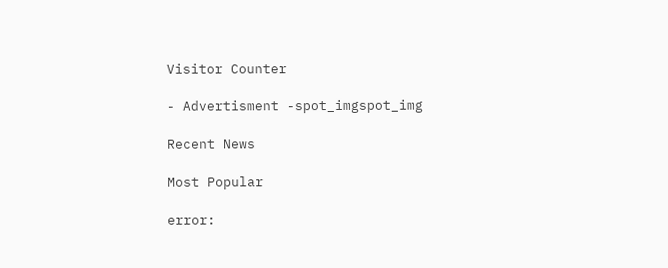Visitor Counter

- Advertisment -spot_imgspot_img

Recent News

Most Popular

error: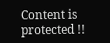Content is protected !!